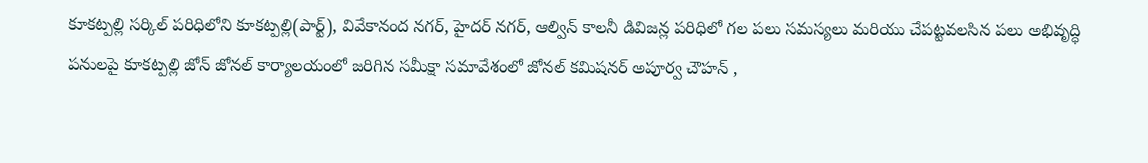కూకట్పల్లి సర్కిల్ పరిధిలోని కూకట్పల్లి(పార్ట్), వివేకానంద నగర్, హైదర్ నగర్, ఆల్విన్ కాలనీ డివిజన్ల పరిధిలో గల పలు సమస్యలు మరియు చేపట్టవలసిన పలు అభివృద్ధి పనులపై కూకట్పల్లి జోన్ జోనల్ కార్యాలయంలో జరిగిన సమీక్షా సమావేశంలో జోనల్ కమిషనర్ అపూర్వ చౌహన్ ,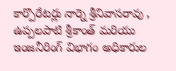కార్పొరేటర్లు నార్నె శ్రీనివాసరావు , ఉప్పలపాటి శ్రీకాంత్ మరియు ఇంజనీరింగ్ విభాగం అధికారుల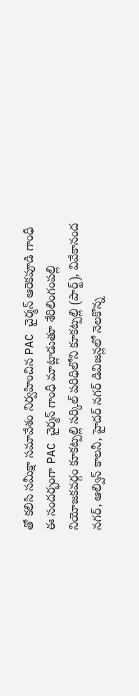తో కలిసి సమీక్షా సమావేశం నిర్వహించిన PAC చైర్మన్ ఆరెకపూడి గాంధీ
ఈ సందర్భంగా PAC చైర్మన్ గాంధీ మాట్లాడుతూ శేరిలింగంపల్లి నియోజకవర్గం కూకట్పల్లి సర్కిల్ పరిధిలోని కూకట్పల్లి (పార్ట్), వివేకానంద నగర్, ఆల్విన్ కాలనీ, హైదర్ నగర్ డివిజన్లలో నెలకొన్న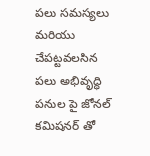పలు సమస్యలు మరియు చేపట్టవలసిన పలు అభివృద్ధి పనుల పై జోనల్ కమిషనర్ తో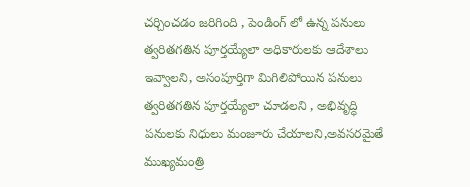చర్చించడం జరిగింది , పెండింగ్ లో ఉన్న పనులు త్వరితగతిన పూర్తయ్యేలా అధికారులకు ఆదేశాలు ఇవ్వాలని, అసంపూర్తిగా మిగిలిపోయిన పనులు త్వరితగతిన పూర్తయ్యేలా చూడలని , అభివృద్ధి పనులకు నిధులు మంజూరు చేయాలని,అవసరమైతే ముఖ్యమంత్రి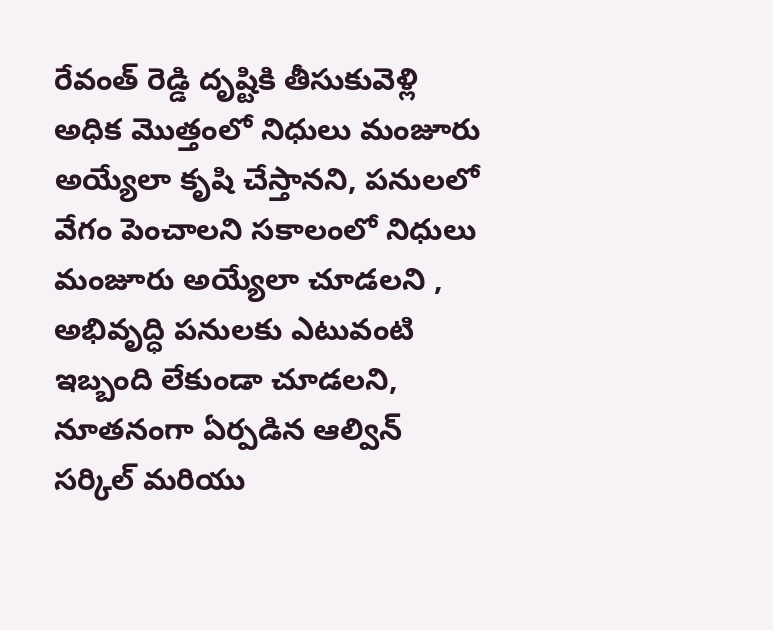రేవంత్ రెడ్డి దృష్టికి తీసుకువెళ్లి అధిక మొత్తంలో నిధులు మంజూరు అయ్యేలా కృషి చేస్తానని, పనులలో వేగం పెంచాలని సకాలంలో నిధులు మంజూరు అయ్యేలా చూడలని , అభివృద్ధి పనులకు ఎటువంటి ఇబ్బంది లేకుండా చూడలని,
నూతనంగా ఏర్పడిన ఆల్విన్ సర్కిల్ మరియు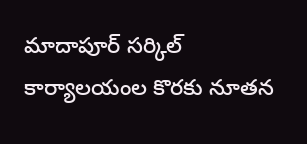మాదాపూర్ సర్కిల్ కార్యాలయంల కొరకు నూతన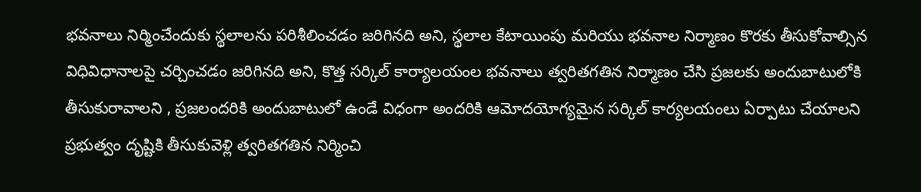భవనాలు నిర్మించేందుకు స్థలాలను పరిశీలించడం జరిగినది అని, స్థలాల కేటాయింపు మరియు భవనాల నిర్మాణం కొరకు తీసుకోవాల్సిన విధివిధానాలపై చర్చించడం జరిగినది అని, కొత్త సర్కిల్ కార్యాలయంల భవనాలు త్వరితగతిన నిర్మాణం చేసి ప్రజలకు అందుబాటులోకి తీసుకురావాలని , ప్రజలందరికి అందుబాటులో ఉండే విధంగా అందరికి ఆమోదయోగ్యమైన సర్కిల్ కార్యలయంలు ఏర్పాటు చేయాలని ప్రభుత్వం దృష్టికి తీసుకువెళ్లి త్వరితగతిన నిర్మించి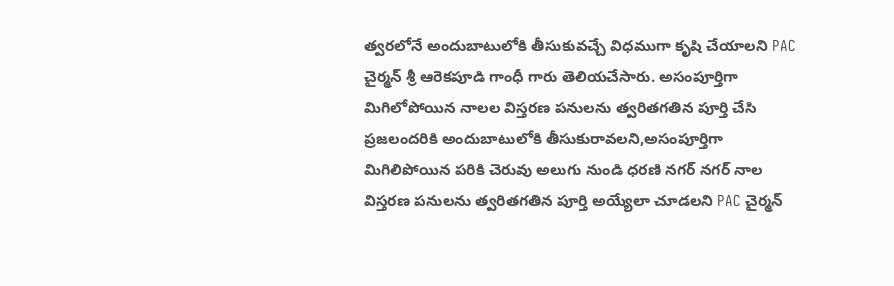త్వరలోనే అందుబాటులోకి తీసుకువచ్చే విధముగా కృషి చేయాలని PAC చైర్మన్ శ్రీ ఆరెకపూడి గాంధీ గారు తెలియచేసారు. అసంపూర్తిగా మిగిలోపోయిన నాలల విస్తరణ పనులను త్వరితగతిన పూర్తి చేసి ప్రజలందరికి అందుబాటులోకి తీసుకురావలని,అసంపూర్తిగా మిగిలిపోయిన పరికి చెరువు అలుగు నుండి ధరణి నగర్ నగర్ నాల విస్తరణ పనులను త్వరితగతిన పూర్తి అయ్యేలా చూడలని PAC చైర్మన్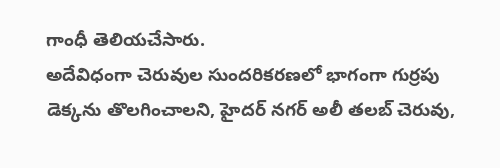గాంధీ తెలియచేసారు.
అదేవిధంగా చెరువుల సుందరికరణలో భాగంగా గుర్రపు డెక్కను తొలగించాలని, హైదర్ నగర్ అలీ తలబ్ చెరువు,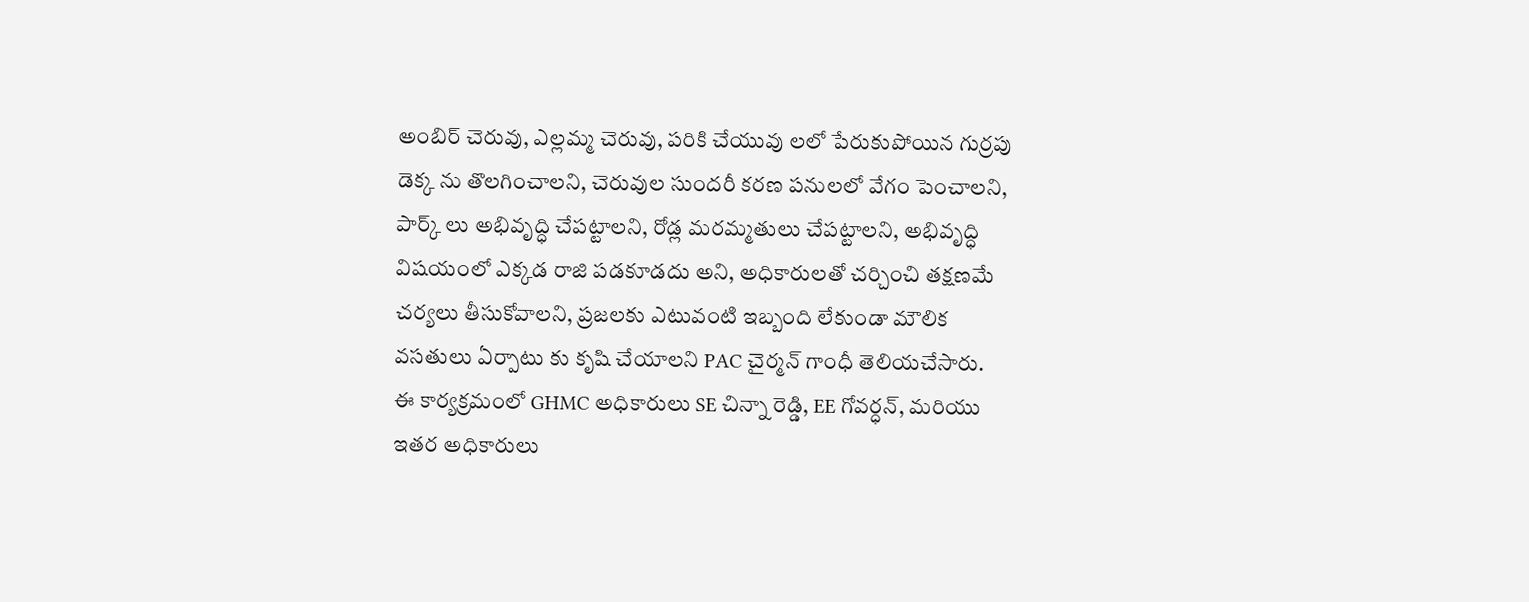అంబిర్ చెరువు, ఎల్లమ్మ చెరువు, పరికి చేయువు లలో పేరుకుపోయిన గుర్రపు డెక్క ను తొలగించాలని, చెరువుల సుందరీ కరణ పనులలో వేగం పెంచాలని, పార్క్ లు అభివృద్ధి చేపట్టాలని, రోడ్ల మరమ్మతులు చేపట్టాలని, అభివృద్ధి విషయంలో ఎక్కడ రాజి పడకూడదు అని, అధికారులతో చర్చించి తక్షణమే చర్యలు తీసుకోవాలని, ప్రజలకు ఎటువంటి ఇబ్బంది లేకుండా మౌలిక వసతులు ఏర్పాటు కు కృషి చేయాలని PAC చైర్మన్ గాంధీ తెలియచేసారు.
ఈ కార్యక్రమంలో GHMC అధికారులు SE చిన్నా రెడ్డి, EE గోవర్ధన్, మరియు ఇతర అధికారులు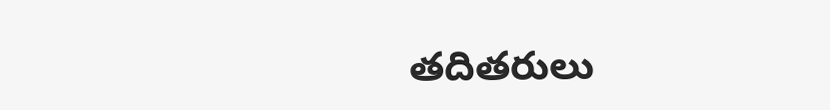తదితరులు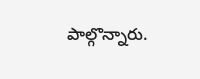పాల్గొన్నారు.